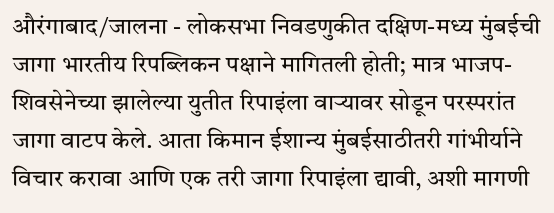औरंगाबाद/जालना - लोकसभा निवडणुकीत दक्षिण-मध्य मुंबईची जागा भारतीय रिपब्लिकन पक्षाने मागितली होती; मात्र भाजप-शिवसेनेच्या झालेल्या युतीत रिपाइंला वाऱ्यावर सोडून परस्परांत जागा वाटप केले. आता किमान ईशान्य मुंबईसाठीतरी गांभीर्याने विचार करावा आणि एक तरी जागा रिपाइंला द्यावी, अशी मागणी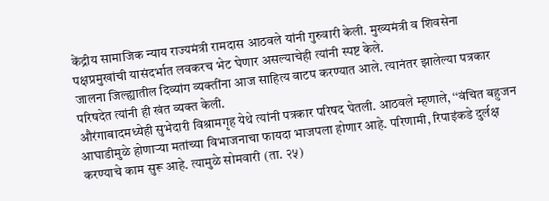केंद्रीय सामाजिक न्याय राज्यमंत्री रामदास आठवले यांनी गुरुवारी केली. मुख्यमंत्री व शिवसेना पक्षप्रमुखांची यासंदर्भात लवकरच भेट घेणार असल्याचेही त्यांनी स्पष्ट केले.
जालना जिल्ह्यातील दिव्यांग व्यक्तींना आज साहित्य वाटप करण्यात आले. त्यानंतर झालेल्या पत्रकार परिषदेत त्यांनी ही खंत व्यक्त केली.
औरंगाबादमध्येही सुभेदारी विश्रामगृह येथे त्यांनी पत्रकार परिषद घेतली. आठवले म्हणाले, ‘‘वंचित बहुजन आघाडीमुळे होणाऱ्या मतांच्या विभाजनाचा फायदा भाजपला होणार आहे. परिणामी, रिपाइंकडे दुर्लक्ष करण्याचे काम सुरू आहे. त्यामुळे सोमवारी (ता. २५)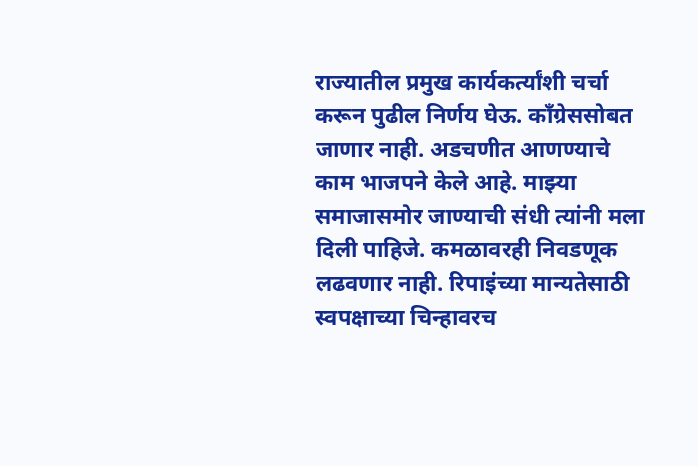राज्यातील प्रमुख कार्यकर्त्यांशी चर्चा करून पुढील निर्णय घेऊ. काँग्रेससोबत जाणार नाही. अडचणीत आणण्याचे काम भाजपने केले आहे. माझ्या समाजासमोर जाण्याची संधी त्यांनी मला दिली पाहिजे. कमळावरही निवडणूक लढवणार नाही. रिपाइंच्या मान्यतेसाठी स्वपक्षाच्या चिन्हावरच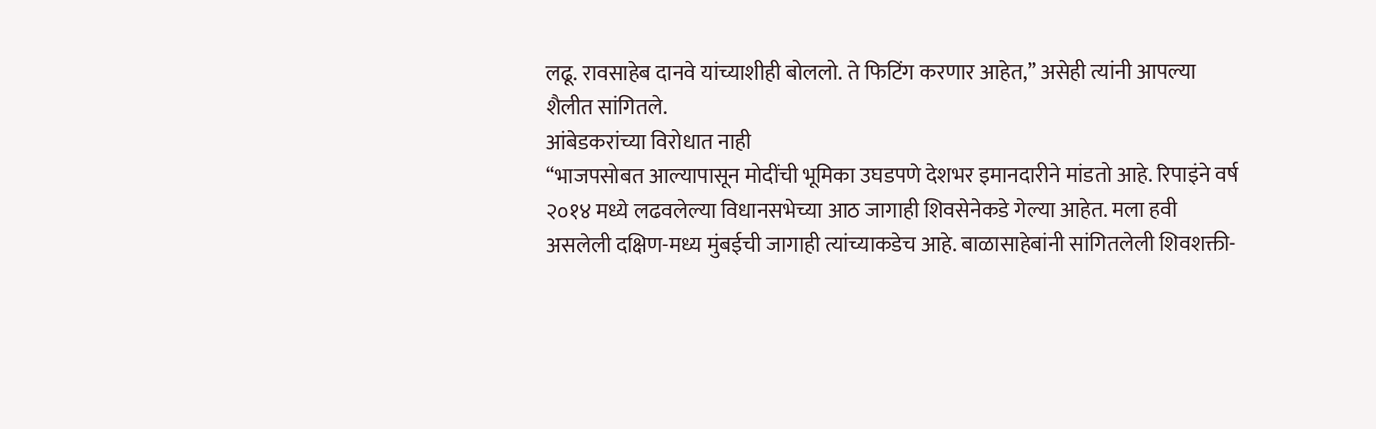लढू. रावसाहेब दानवे यांच्याशीही बोललो. ते फिटिंग करणार आहेत,’’ असेही त्यांनी आपल्या शैलीत सांगितले.
आंबेडकरांच्या विरोधात नाही
‘‘भाजपसोबत आल्यापासून मोदींची भूमिका उघडपणे देशभर इमानदारीने मांडतो आहे. रिपाइंने वर्ष २०१४ मध्ये लढवलेल्या विधानसभेच्या आठ जागाही शिवसेनेकडे गेल्या आहेत. मला हवी असलेली दक्षिण-मध्य मुंबईची जागाही त्यांच्याकडेच आहे. बाळासाहेबांनी सांगितलेली शिवशक्ती-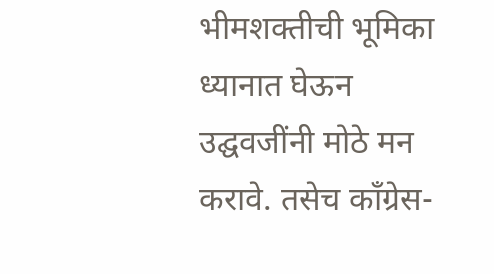भीमशक्तीची भूमिका ध्यानात घेऊन उद्घवजींनी मोठे मन करावे. तसेच काँग्रेस-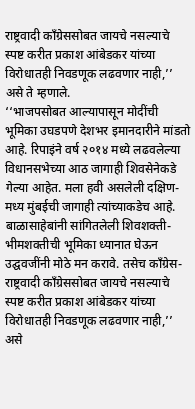राष्ट्रवादी काँग्रेससोबत जायचे नसल्याचे स्पष्ट करीत प्रकाश आंबेडकर यांच्या विरोधातही निवडणूक लढवणार नाही,’’ असे ते म्हणाले.
‘‘भाजपसोबत आल्यापासून मोदींची भूमिका उघडपणे देशभर इमानदारीने मांडतो आहे. रिपाइंने वर्ष २०१४ मध्ये लढवलेल्या विधानसभेच्या आठ जागाही शिवसेनेकडे गेल्या आहेत. मला हवी असलेली दक्षिण-मध्य मुंबईची जागाही त्यांच्याकडेच आहे. बाळासाहेबांनी सांगितलेली शिवशक्ती-भीमशक्तीची भूमिका ध्यानात घेऊन उद्घवजींनी मोठे मन करावे. तसेच काँग्रेस-राष्ट्रवादी काँग्रेससोबत जायचे नसल्याचे स्पष्ट करीत प्रकाश आंबेडकर यांच्या विरोधातही निवडणूक लढवणार नाही,’’ असे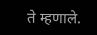ते म्हणाले.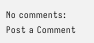No comments:
Post a Comment